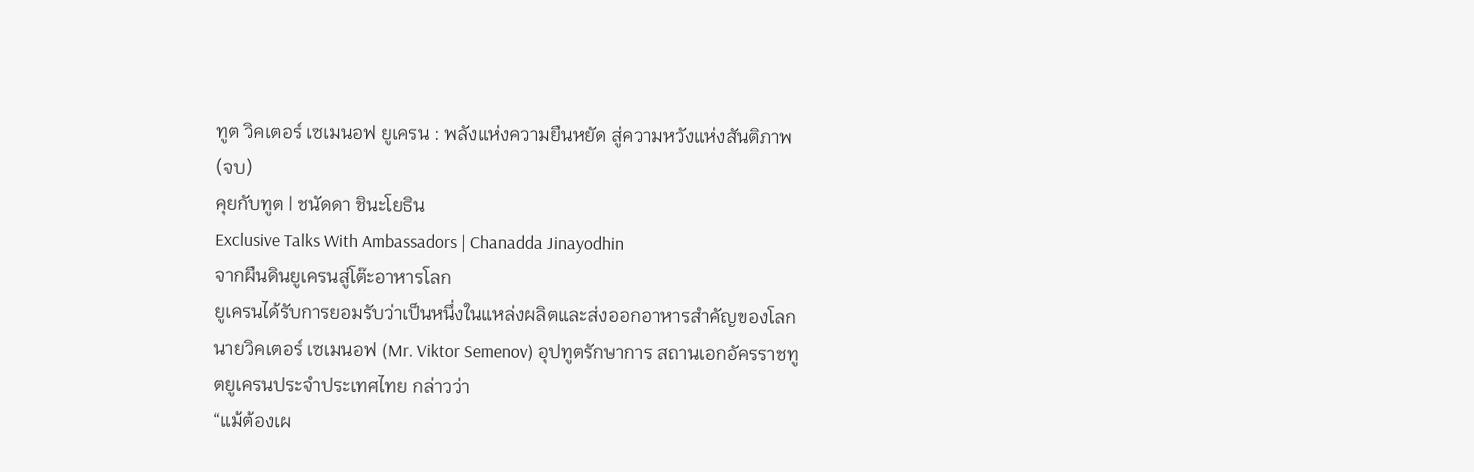ทูต วิคเตอร์ เซเมนอฟ ยูเครน : พลังแห่งความยืนหยัด สู่ความหวังแห่งสันติภาพ (จบ)
คุยกับทูต | ชนัดดา ชินะโยธิน
Exclusive Talks With Ambassadors | Chanadda Jinayodhin
จากผืนดินยูเครนสู่โต๊ะอาหารโลก
ยูเครนได้รับการยอมรับว่าเป็นหนึ่งในแหล่งผลิตและส่งออกอาหารสำคัญของโลก
นายวิคเตอร์ เซเมนอฟ (Mr. Viktor Semenov) อุปทูตรักษาการ สถานเอกอัครราชทูตยูเครนประจำประเทศไทย กล่าวว่า
“แม้ต้องเผ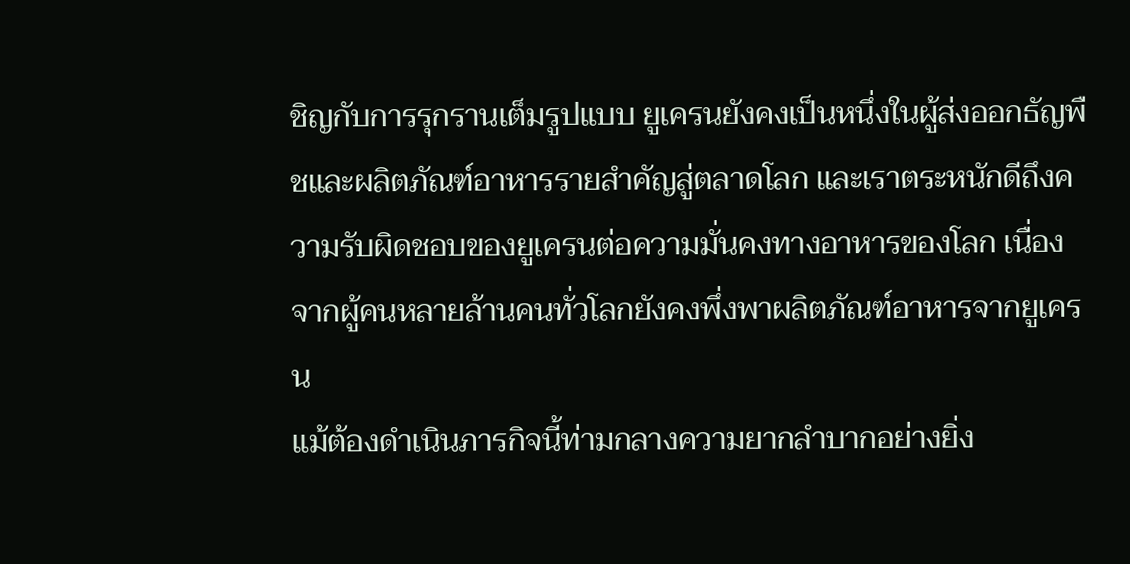ชิญกับการรุกรานเต็มรูปแบบ ยูเครนยังคงเป็นหนึ่งในผู้ส่งออกธัญพืชและผลิตภัณฑ์อาหารรายสำคัญสู่ตลาดโลก และเราตระหนักดีถึงความรับผิดชอบของยูเครนต่อความมั่นคงทางอาหารของโลก เนื่องจากผู้คนหลายล้านคนทั่วโลกยังคงพึ่งพาผลิตภัณฑ์อาหารจากยูเครน
แม้ต้องดำเนินภารกิจนี้ท่ามกลางความยากลำบากอย่างยิ่ง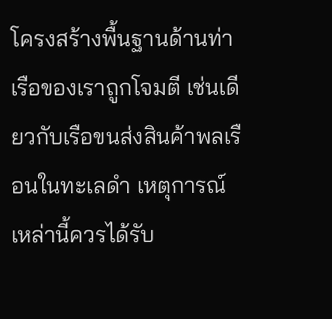โครงสร้างพื้นฐานด้านท่าเรือของเราถูกโจมตี เช่นเดียวกับเรือขนส่งสินค้าพลเรือนในทะเลดำ เหตุการณ์เหล่านี้ควรได้รับ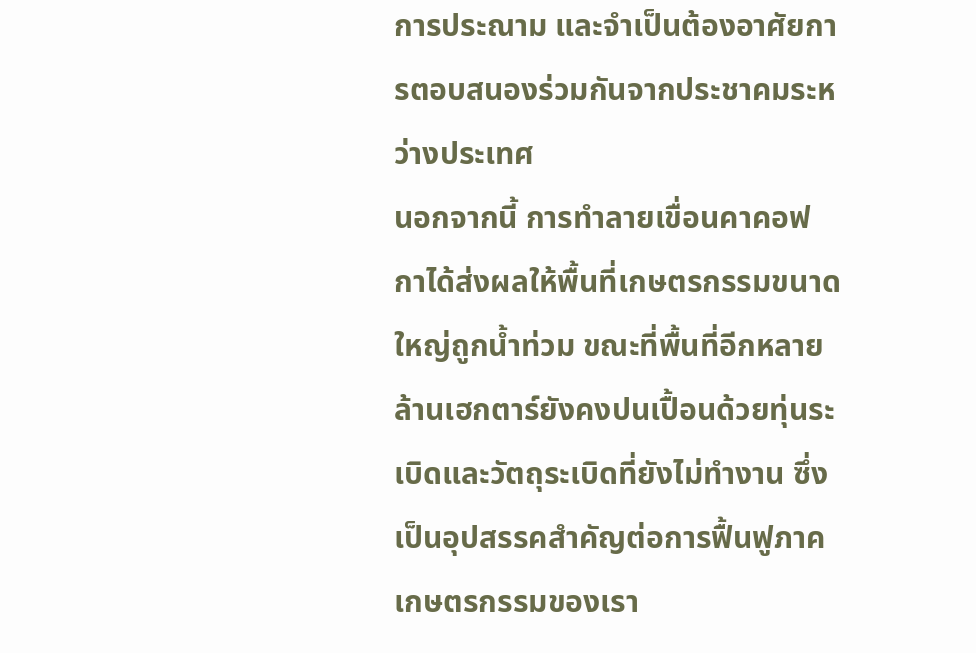การประณาม และจำเป็นต้องอาศัยการตอบสนองร่วมกันจากประชาคมระหว่างประเทศ
นอกจากนี้ การทำลายเขื่อนคาคอฟกาได้ส่งผลให้พื้นที่เกษตรกรรมขนาดใหญ่ถูกน้ำท่วม ขณะที่พื้นที่อีกหลายล้านเฮกตาร์ยังคงปนเปื้อนด้วยทุ่นระเบิดและวัตถุระเบิดที่ยังไม่ทำงาน ซึ่งเป็นอุปสรรคสำคัญต่อการฟื้นฟูภาคเกษตรกรรมของเรา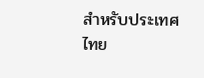สำหรับประเทศไทย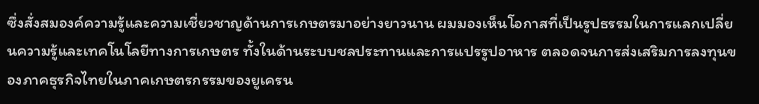ซึ่งสั่งสมองค์ความรู้และความเชี่ยวชาญด้านการเกษตรมาอย่างยาวนาน ผมมองเห็นโอกาสที่เป็นรูปธรรมในการแลกเปลี่ยนความรู้และเทคโนโลยีทางการเกษตร ทั้งในด้านระบบชลประทานและการแปรรูปอาหาร ตลอดจนการส่งเสริมการลงทุนของภาคธุรกิจไทยในภาคเกษตรกรรมของยูเครน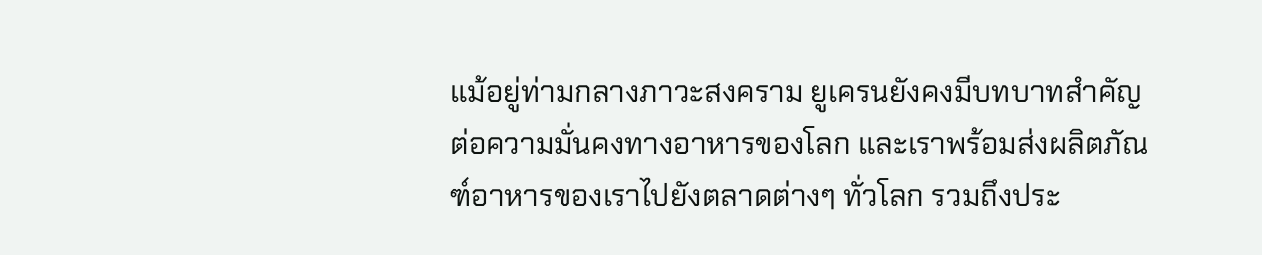แม้อยู่ท่ามกลางภาวะสงคราม ยูเครนยังคงมีบทบาทสำคัญต่อความมั่นคงทางอาหารของโลก และเราพร้อมส่งผลิตภัณฑ์อาหารของเราไปยังตลาดต่างๆ ทั่วโลก รวมถึงประ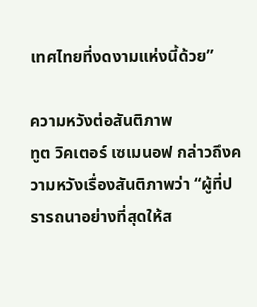เทศไทยที่งดงามแห่งนี้ด้วย”

ความหวังต่อสันติภาพ
ทูต วิคเตอร์ เซเมนอฟ กล่าวถึงความหวังเรื่องสันติภาพว่า “ผู้ที่ปรารถนาอย่างที่สุดให้ส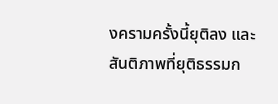งครามครั้งนี้ยุติลง และสันติภาพที่ยุติธรรมก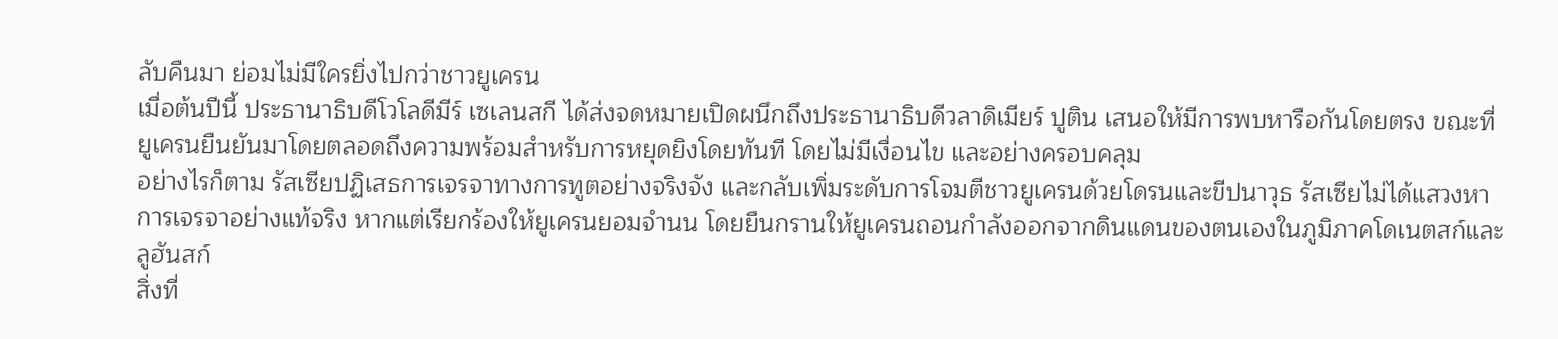ลับคืนมา ย่อมไม่มีใครยิ่งไปกว่าชาวยูเครน
เมื่อต้นปีนี้ ประธานาธิบดีโวโลดีมีร์ เซเลนสกี ได้ส่งจดหมายเปิดผนึกถึงประธานาธิบดีวลาดิเมียร์ ปูติน เสนอให้มีการพบหารือกันโดยตรง ขณะที่ยูเครนยืนยันมาโดยตลอดถึงความพร้อมสำหรับการหยุดยิงโดยทันที โดยไม่มีเงื่อนไข และอย่างครอบคลุม
อย่างไรก็ตาม รัสเซียปฏิเสธการเจรจาทางการทูตอย่างจริงจัง และกลับเพิ่มระดับการโจมตีชาวยูเครนด้วยโดรนและขีปนาวุธ รัสเซียไม่ได้แสวงหาการเจรจาอย่างแท้จริง หากแต่เรียกร้องให้ยูเครนยอมจำนน โดยยืนกรานให้ยูเครนถอนกำลังออกจากดินแดนของตนเองในภูมิภาคโดเนตสก์และลูฮันสก์
สิ่งที่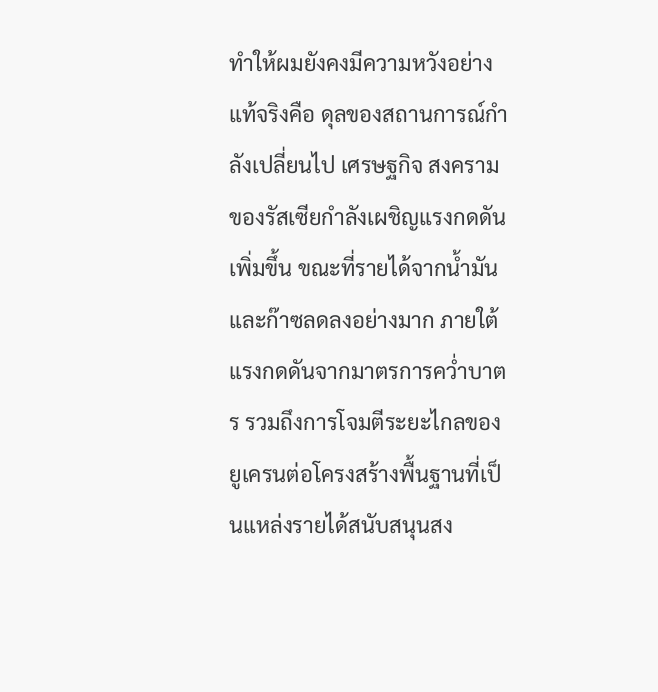ทำให้ผมยังคงมีความหวังอย่างแท้จริงคือ ดุลของสถานการณ์กำลังเปลี่ยนไป เศรษฐกิจ สงครามของรัสเซียกำลังเผชิญแรงกดดันเพิ่มขึ้น ขณะที่รายได้จากน้ำมันและก๊าซลดลงอย่างมาก ภายใต้แรงกดดันจากมาตรการคว่ำบาตร รวมถึงการโจมตีระยะไกลของยูเครนต่อโครงสร้างพื้นฐานที่เป็นแหล่งรายได้สนับสนุนสง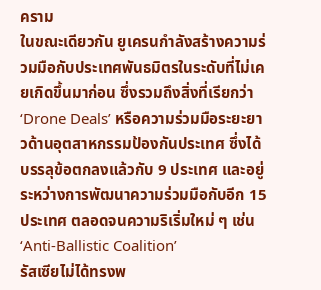คราม
ในขณะเดียวกัน ยูเครนกำลังสร้างความร่วมมือกับประเทศพันธมิตรในระดับที่ไม่เคยเกิดขึ้นมาก่อน ซึ่งรวมถึงสิ่งที่เรียกว่า ‘Drone Deals’ หรือความร่วมมือระยะยาวด้านอุตสาหกรรมป้องกันประเทศ ซึ่งได้บรรลุข้อตกลงแล้วกับ 9 ประเทศ และอยู่ระหว่างการพัฒนาความร่วมมือกับอีก 15 ประเทศ ตลอดจนความริเริ่มใหม่ ๆ เช่น ‘Anti-Ballistic Coalition’
รัสเซียไม่ได้ทรงพ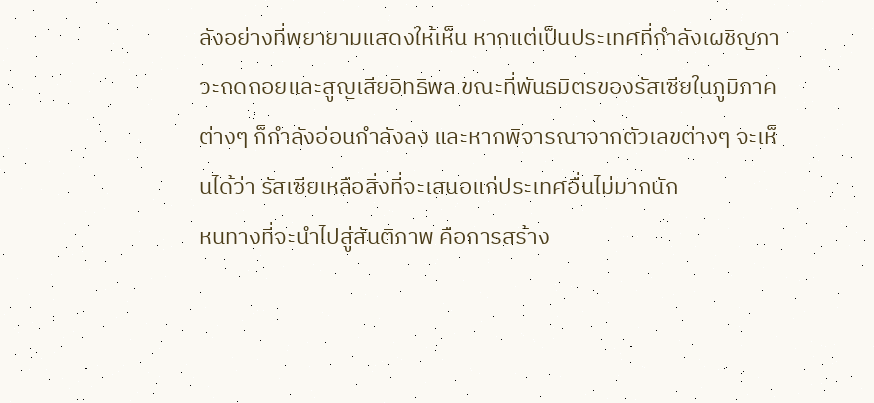ลังอย่างที่พยายามแสดงให้เห็น หากแต่เป็นประเทศที่กำลังเผชิญภาวะถดถอยและสูญเสียอิทธิพล ขณะที่พันธมิตรของรัสเซียในภูมิภาคต่างๆ ก็กำลังอ่อนกำลังลง และหากพิจารณาจากตัวเลขต่างๆ จะเห็นได้ว่า รัสเซียเหลือสิ่งที่จะเสนอแก่ประเทศอื่นไม่มากนัก
หนทางที่จะนำไปสู่สันติภาพ คือการสร้าง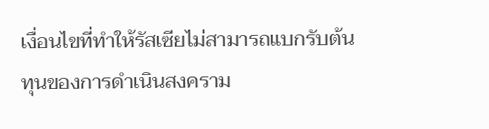เงื่อนไขที่ทำให้รัสเซียไม่สามารถแบกรับต้นทุนของการดำเนินสงคราม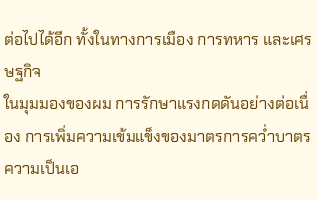ต่อไปได้อีก ทั้งในทางการเมือง การทหาร และเศรษฐกิจ
ในมุมมองของผม การรักษาแรงกดดันอย่างต่อเนื่อง การเพิ่มความเข้มแข็งของมาตรการคว่ำบาตร ความเป็นเอ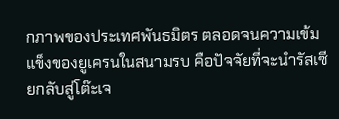กภาพของประเทศพันธมิตร ตลอดจนความเข้มแข็งของยูเครนในสนามรบ คือปัจจัยที่จะนำรัสเซียกลับสู่โต๊ะเจ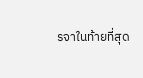รจาในท้ายที่สุด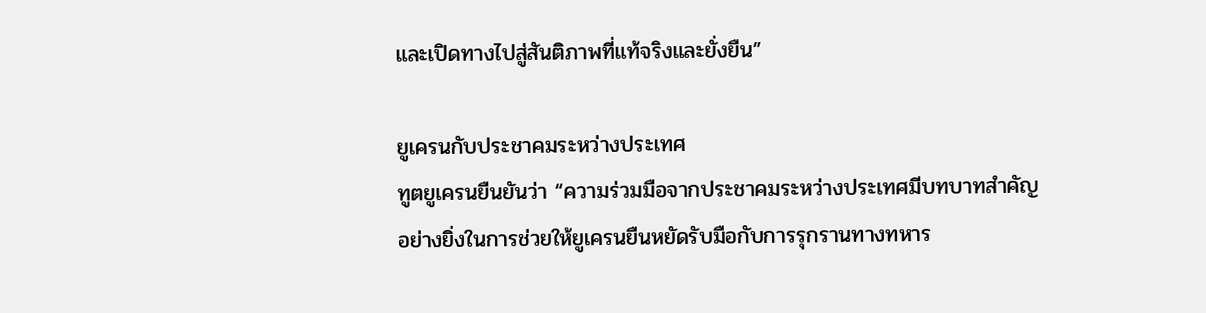และเปิดทางไปสู่สันติภาพที่แท้จริงและยั่งยืน”

ยูเครนกับประชาคมระหว่างประเทศ
ทูตยูเครนยืนยันว่า “ความร่วมมือจากประชาคมระหว่างประเทศมีบทบาทสำคัญอย่างยิ่งในการช่วยให้ยูเครนยืนหยัดรับมือกับการรุกรานทางทหาร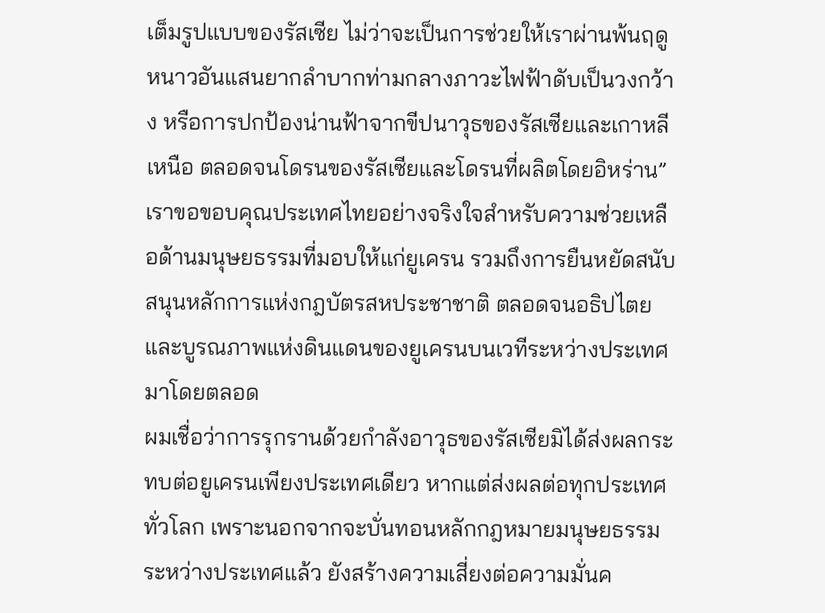เต็มรูปแบบของรัสเซีย ไม่ว่าจะเป็นการช่วยให้เราผ่านพ้นฤดูหนาวอันแสนยากลำบากท่ามกลางภาวะไฟฟ้าดับเป็นวงกว้าง หรือการปกป้องน่านฟ้าจากขีปนาวุธของรัสเซียและเกาหลีเหนือ ตลอดจนโดรนของรัสเซียและโดรนที่ผลิตโดยอิหร่าน”
เราขอขอบคุณประเทศไทยอย่างจริงใจสำหรับความช่วยเหลือด้านมนุษยธรรมที่มอบให้แก่ยูเครน รวมถึงการยืนหยัดสนับสนุนหลักการแห่งกฎบัตรสหประชาชาติ ตลอดจนอธิปไตยและบูรณภาพแห่งดินแดนของยูเครนบนเวทีระหว่างประเทศมาโดยตลอด
ผมเชื่อว่าการรุกรานด้วยกำลังอาวุธของรัสเซียมิได้ส่งผลกระทบต่อยูเครนเพียงประเทศเดียว หากแต่ส่งผลต่อทุกประเทศทั่วโลก เพราะนอกจากจะบั่นทอนหลักกฎหมายมนุษยธรรมระหว่างประเทศแล้ว ยังสร้างความเสี่ยงต่อความมั่นค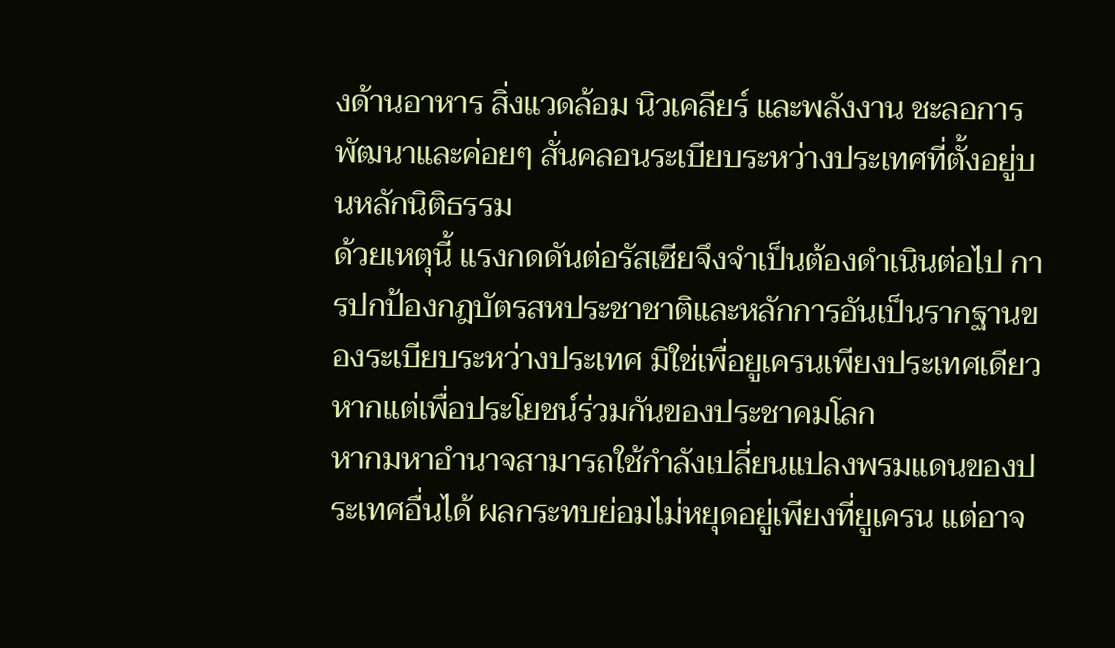งด้านอาหาร สิ่งแวดล้อม นิวเคลียร์ และพลังงาน ชะลอการพัฒนาและค่อยๆ สั่นคลอนระเบียบระหว่างประเทศที่ตั้งอยู่บนหลักนิติธรรม
ด้วยเหตุนี้ แรงกดดันต่อรัสเซียจึงจำเป็นต้องดำเนินต่อไป การปกป้องกฎบัตรสหประชาชาติและหลักการอันเป็นรากฐานของระเบียบระหว่างประเทศ มิใช่เพื่อยูเครนเพียงประเทศเดียว หากแต่เพื่อประโยชน์ร่วมกันของประชาคมโลก
หากมหาอำนาจสามารถใช้กำลังเปลี่ยนแปลงพรมแดนของประเทศอื่นได้ ผลกระทบย่อมไม่หยุดอยู่เพียงที่ยูเครน แต่อาจ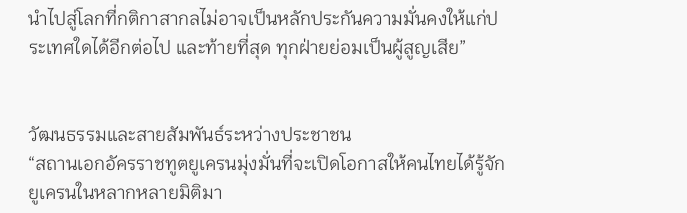นำไปสู่โลกที่กติกาสากลไม่อาจเป็นหลักประกันความมั่นคงให้แก่ประเทศใดได้อีกต่อไป และท้ายที่สุด ทุกฝ่ายย่อมเป็นผู้สูญเสีย”


วัฒนธรรมและสายสัมพันธ์ระหว่างประชาชน
“สถานเอกอัครราชทูตยูเครนมุ่งมั่นที่จะเปิดโอกาสให้คนไทยได้รู้จักยูเครนในหลากหลายมิติมา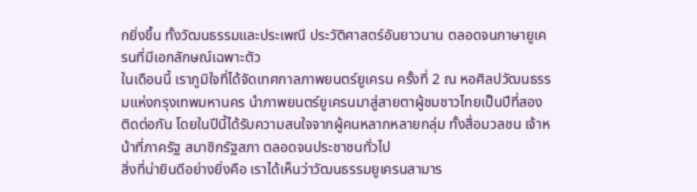กยิ่งขึ้น ทั้งวัฒนธรรมและประเพณี ประวัติศาสตร์อันยาวนาน ตลอดจนภาษายูเครนที่มีเอกลักษณ์เฉพาะตัว
ในเดือนนี้ เราภูมิใจที่ได้จัดเทศกาลภาพยนตร์ยูเครน ครั้งที่ 2 ณ หอศิลปวัฒนธรรมแห่งกรุงเทพมหานคร นำภาพยนตร์ยูเครนมาสู่สายตาผู้ชมชาวไทยเป็นปีที่สองติดต่อกัน โดยในปีนี้ได้รับความสนใจจากผู้คนหลากหลายกลุ่ม ทั้งสื่อมวลชน เจ้าหน้าที่ภาครัฐ สมาชิกรัฐสภา ตลอดจนประชาชนทั่วไป
สิ่งที่น่ายินดีอย่างยิ่งคือ เราได้เห็นว่าวัฒนธรรมยูเครนสามาร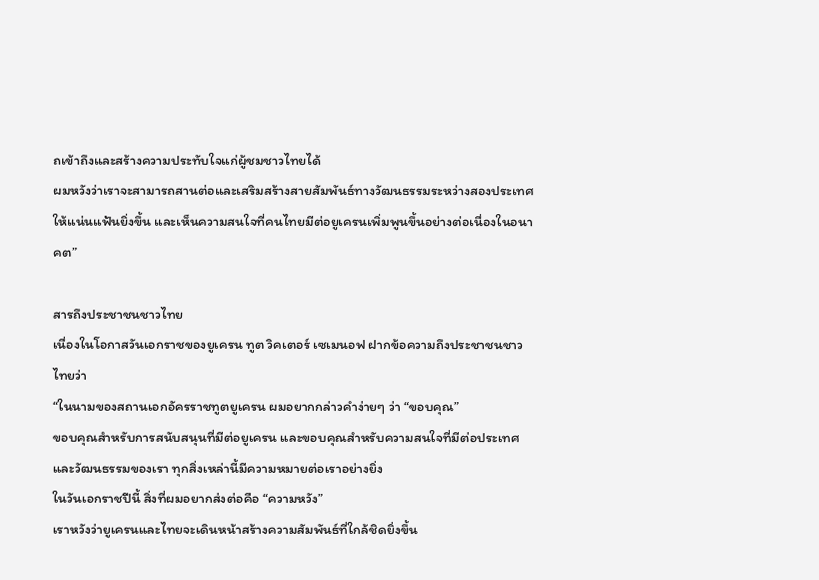ถเข้าถึงและสร้างความประทับใจแก่ผู้ชมชาวไทยได้
ผมหวังว่าเราจะสามารถสานต่อและเสริมสร้างสายสัมพันธ์ทางวัฒนธรรมระหว่างสองประเทศให้แน่นแฟ้นยิ่งขึ้น และเห็นความสนใจที่คนไทยมีต่อยูเครนเพิ่มพูนขึ้นอย่างต่อเนื่องในอนาคต”

สารถึงประชาชนชาวไทย
เนื่องในโอกาสวันเอกราชของยูเครน ทูต วิคเตอร์ เซเมนอฟ ฝากข้อความถึงประชาชนชาวไทยว่า
“ในนามของสถานเอกอัครราชทูตยูเครน ผมอยากกล่าวคำง่ายๆ ว่า “ขอบคุณ”
ขอบคุณสำหรับการสนับสนุนที่มีต่อยูเครน และขอบคุณสำหรับความสนใจที่มีต่อประเทศและวัฒนธรรมของเรา ทุกสิ่งเหล่านี้มีความหมายต่อเราอย่างยิ่ง
ในวันเอกราชปีนี้ สิ่งที่ผมอยากส่งต่อคือ “ความหวัง”
เราหวังว่ายูเครนและไทยจะเดินหน้าสร้างความสัมพันธ์ที่ใกล้ชิดยิ่งขึ้น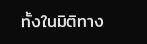ทั้งในมิติทาง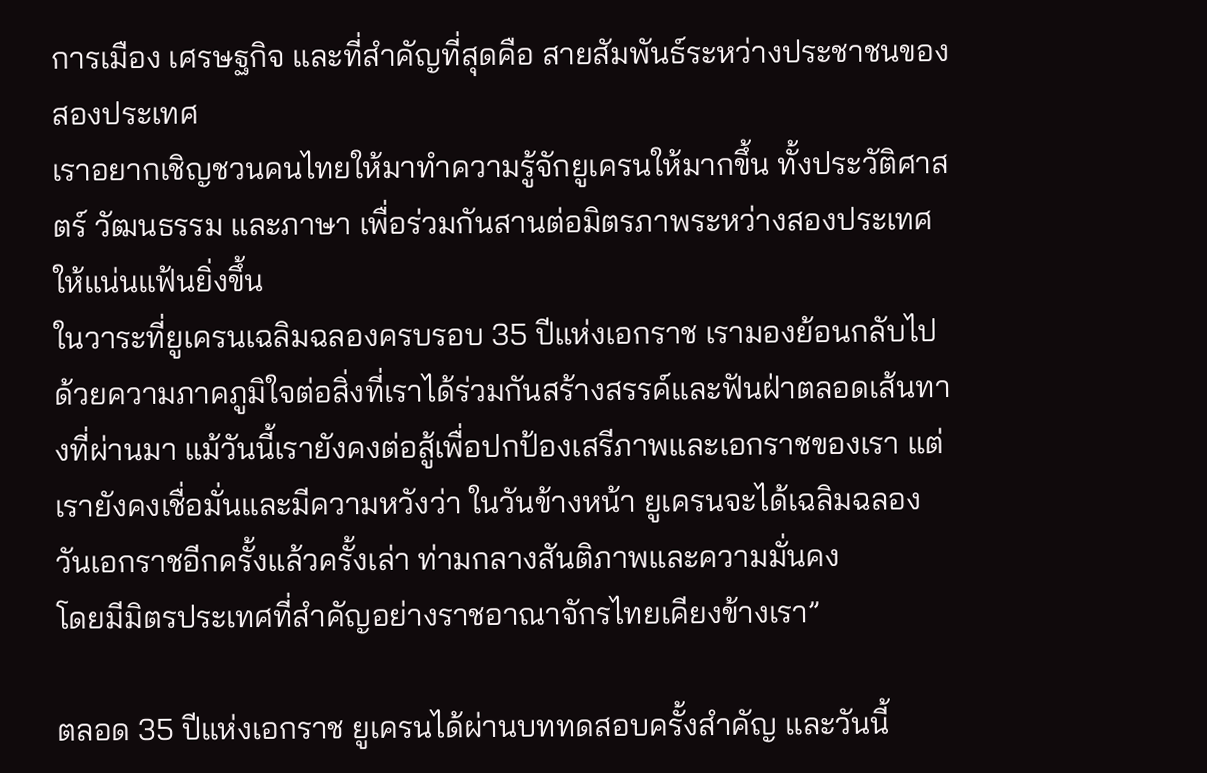การเมือง เศรษฐกิจ และที่สำคัญที่สุดคือ สายสัมพันธ์ระหว่างประชาชนของสองประเทศ
เราอยากเชิญชวนคนไทยให้มาทำความรู้จักยูเครนให้มากขึ้น ทั้งประวัติศาสตร์ วัฒนธรรม และภาษา เพื่อร่วมกันสานต่อมิตรภาพระหว่างสองประเทศให้แน่นแฟ้นยิ่งขึ้น
ในวาระที่ยูเครนเฉลิมฉลองครบรอบ 35 ปีแห่งเอกราช เรามองย้อนกลับไปด้วยความภาคภูมิใจต่อสิ่งที่เราได้ร่วมกันสร้างสรรค์และฟันฝ่าตลอดเส้นทางที่ผ่านมา แม้วันนี้เรายังคงต่อสู้เพื่อปกป้องเสรีภาพและเอกราชของเรา แต่เรายังคงเชื่อมั่นและมีความหวังว่า ในวันข้างหน้า ยูเครนจะได้เฉลิมฉลองวันเอกราชอีกครั้งแล้วครั้งเล่า ท่ามกลางสันติภาพและความมั่นคง
โดยมีมิตรประเทศที่สำคัญอย่างราชอาณาจักรไทยเคียงข้างเรา”

ตลอด 35 ปีแห่งเอกราช ยูเครนได้ผ่านบททดสอบครั้งสำคัญ และวันนี้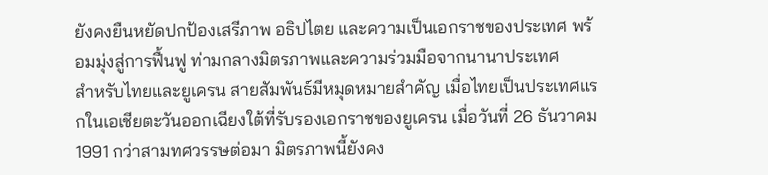ยังคงยืนหยัดปกป้องเสรีภาพ อธิปไตย และความเป็นเอกราชของประเทศ พร้อมมุ่งสู่การฟื้นฟู ท่ามกลางมิตรภาพและความร่วมมือจากนานาประเทศ
สำหรับไทยและยูเครน สายสัมพันธ์มีหมุดหมายสำคัญ เมื่อไทยเป็นประเทศแรกในเอเชียตะวันออกเฉียงใต้ที่รับรองเอกราชของยูเครน เมื่อวันที่ 26 ธันวาคม 1991 กว่าสามทศวรรษต่อมา มิตรภาพนี้ยังคง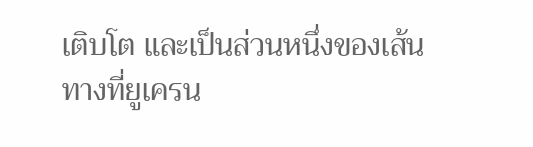เติบโต และเป็นส่วนหนึ่งของเส้นทางที่ยูเครน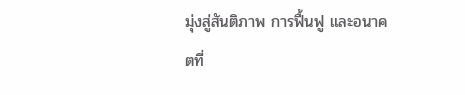มุ่งสู่สันติภาพ การฟื้นฟู และอนาคตที่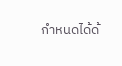กำหนดได้ด้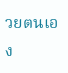วยตนเอง